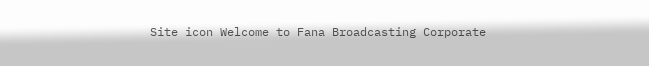Site icon Welcome to Fana Broadcasting Corporate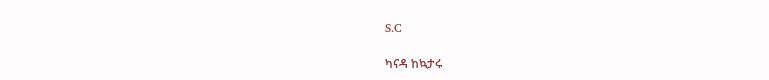S.C

ካናዳ ከኳታሩ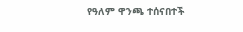የዓለም ዋንጫ ተሰናበተች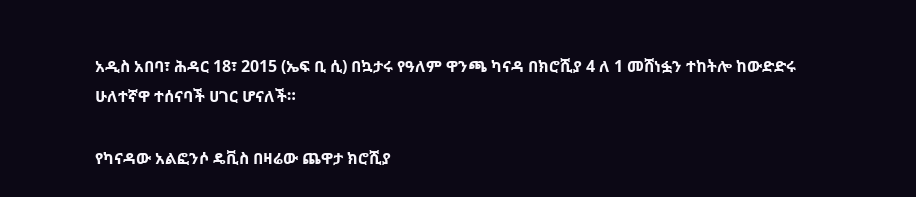አዲስ አበባ፣ ሕዳር 18፣ 2015 (ኤፍ ቢ ሲ) በኳታሩ የዓለም ዋንጫ ካናዳ በክሮሺያ 4 ለ 1 መሸነፏን ተከትሎ ከውድድሩ ሁለተኛዋ ተሰናባች ሀገር ሆናለች።

የካናዳው አልፎንሶ ዴቪስ በዛሬው ጨዋታ ክሮሺያ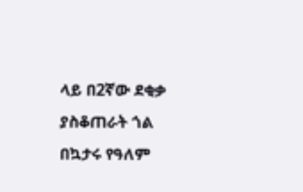ላይ በ2ኛው ደቂቃ ያስቆጠራት ጎል በኳታሩ የዓለም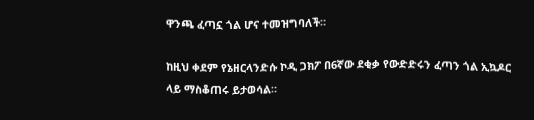ዋንጫ ፈጣኗ ጎል ሆና ተመዝግባለች።

ከዚህ ቀደም የኔዘርላንድሱ ኮዲ ጋክፖ በ6ኛው ደቂቃ የውድድሩን ፈጣን ጎል ኢኳዶር ላይ ማስቆጠሩ ይታወሳል።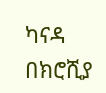ካናዳ በክሮሺያ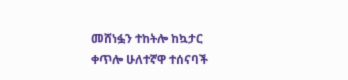መሸነፏን ተከትሎ ከኳታር ቀጥሎ ሁለተኛዋ ተሰናባች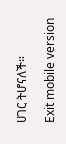ሀገር ትሆናለች።

Exit mobile version